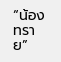“น้องทราย”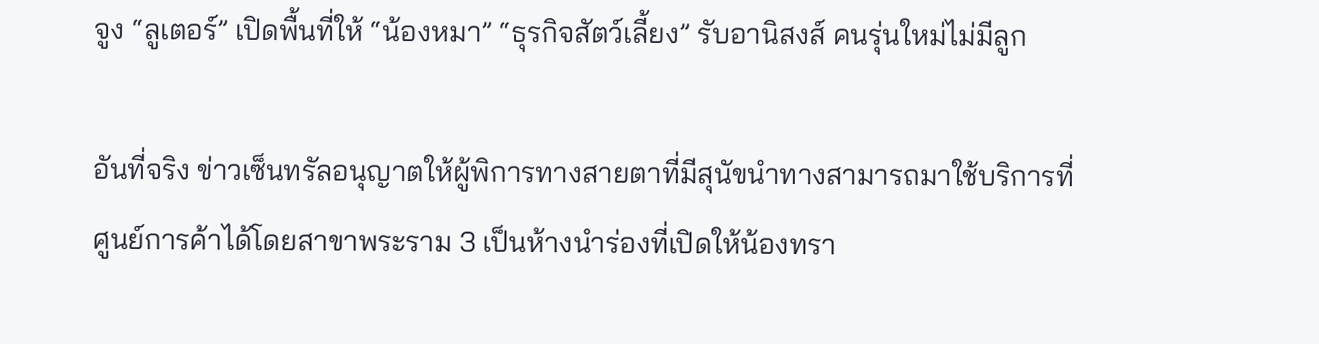จูง “ลูเตอร์” เปิดพื้นที่ให้ “น้องหมา” “ธุรกิจสัตว์เลี้ยง” รับอานิสงส์ คนรุ่นใหม่ไม่มีลูก

อันที่จริง ข่าวเซ็นทรัลอนุญาตให้ผู้พิการทางสายตาที่มีสุนัขนำทางสามารถมาใช้บริการที่ศูนย์การค้าได้โดยสาขาพระราม 3 เป็นห้างนำร่องที่เปิดให้น้องทรา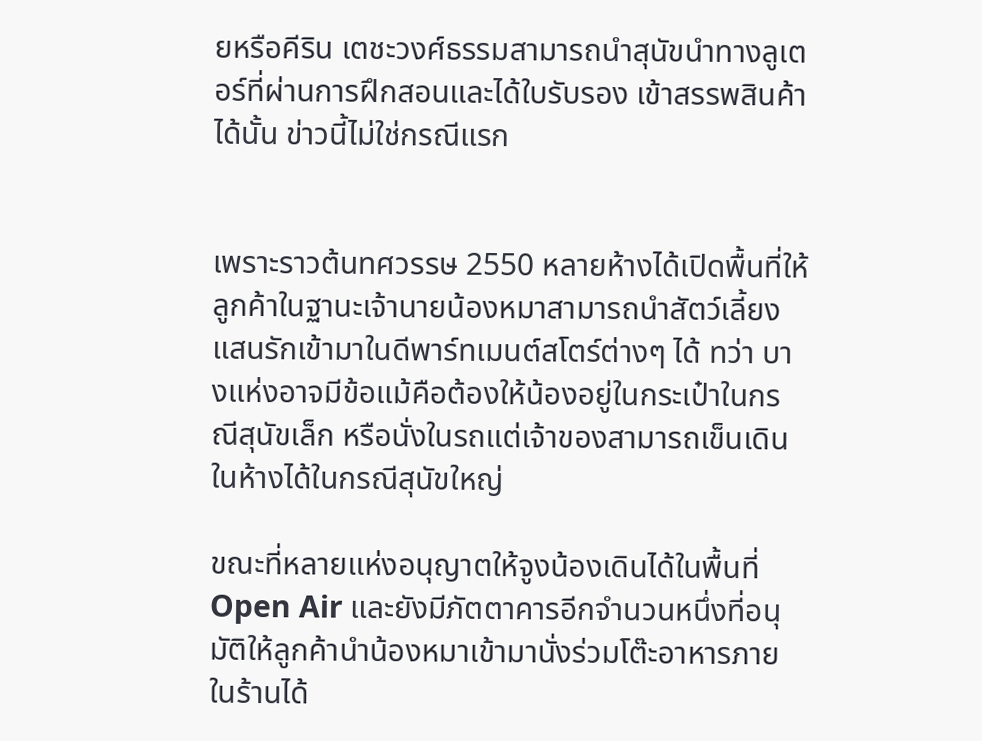ยหรือคีริน เตชะวงศ์ธรรมสามารถนำสุนัขนำทางลูเตอร์ที่ผ่านการฝึกสอนและได้ใบรับรอง เข้าสรรพสินค้าได้นั้น ข่าวนี้ไม่ใช่กรณีแรก


เพราะราวต้นทศวรรษ 2550 หลายห้างได้เปิดพื้นที่ให้ลูกค้าในฐานะเจ้านายน้องหมาสามารถนำสัตว์เลี้ยงแสนรักเข้ามาในดีพาร์ทเมนต์สโตร์ต่างๆ ได้ ทว่า บางแห่งอาจมีข้อแม้คือต้องให้น้องอยู่ในกระเป๋าในกรณีสุนัขเล็ก หรือนั่งในรถแต่เจ้าของสามารถเข็นเดินในห้างได้ในกรณีสุนัขใหญ่

ขณะที่หลายแห่งอนุญาตให้จูงน้องเดินได้ในพื้นที่ Open Air และยังมีภัตตาคารอีกจำนวนหนึ่งที่อนุมัติให้ลูกค้านำน้องหมาเข้ามานั่งร่วมโต๊ะอาหารภายในร้านได้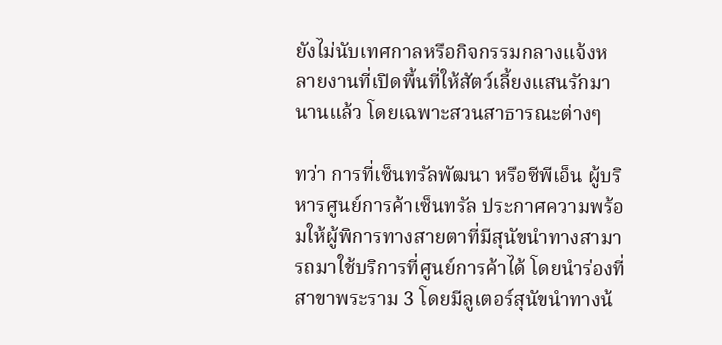ยังไม่นับเทศกาลหรือกิจกรรมกลางแจ้งหลายงานที่เปิดพื้นที่ให้สัตว์เลี้ยงแสนรักมานานแล้ว โดยเฉพาะสวนสาธารณะต่างๆ

ทว่า การที่เซ็นทรัลพัฒนา หรือซีพีเอ็น ผู้บริหารศูนย์การค้าเซ็นทรัล ประกาศความพร้อมให้ผู้พิการทางสายตาที่มีสุนัขนำทางสามารถมาใช้บริการที่ศูนย์การค้าได้ โดยนำร่องที่สาขาพระราม 3 โดยมีลูเตอร์สุนัขนำทางน้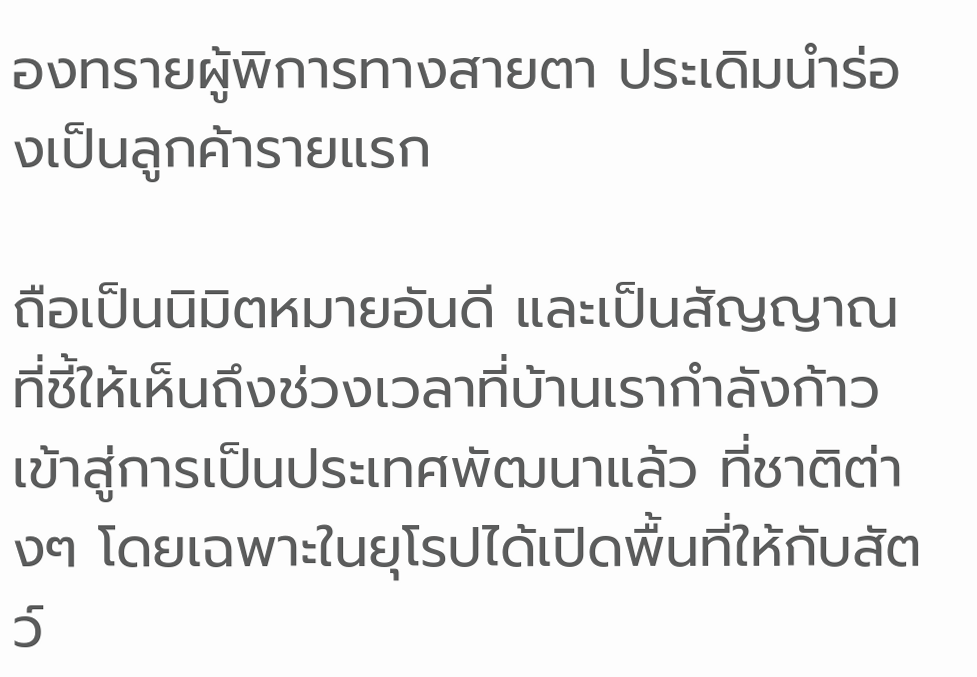องทรายผู้พิการทางสายตา ประเดิมนำร่องเป็นลูกค้ารายแรก

ถือเป็นนิมิตหมายอันดี และเป็นสัญญาณที่ชี้ให้เห็นถึงช่วงเวลาที่บ้านเรากำลังก้าวเข้าสู่การเป็นประเทศพัฒนาแล้ว ที่ชาติต่างๆ โดยเฉพาะในยุโรปได้เปิดพื้นที่ให้กับสัตว์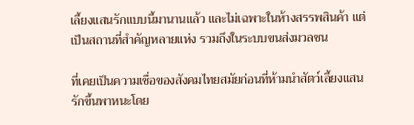เลี้ยงแสนรักแบบนี้มานานแล้ว และไม่เฉพาะในห้างสรรพสินค้า แต่เป็นสถานที่สำคัญหลายแห่ง รวมถึงในระบบขนส่งมวลชน

ที่เคยเป็นความเชื่อของสังคมไทยสมัยก่อนที่ห้ามนำสัตว์เลี้ยงแสนรักขึ้นพาหนะโดย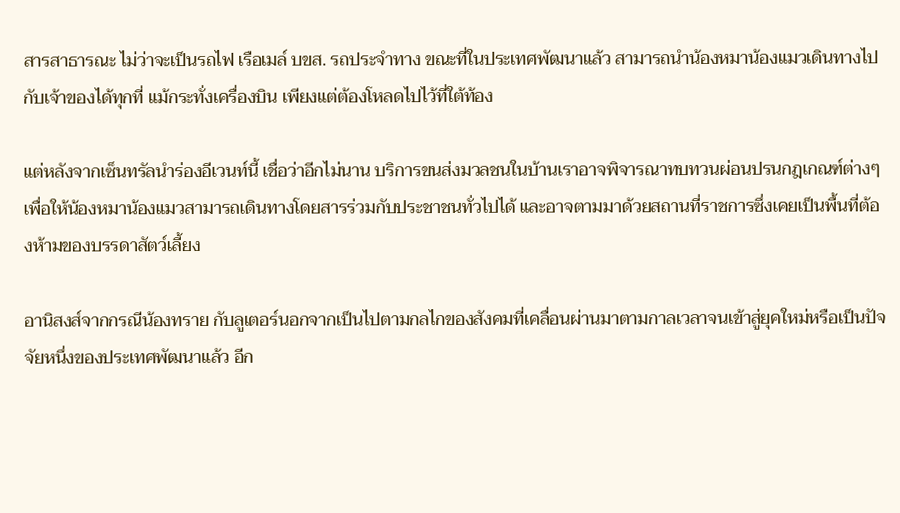สารสาธารณะ ไม่ว่าจะเป็นรถไฟ เรือเมล์ บขส. รถประจำทาง ขณะที่ในประเทศพัฒนาแล้ว สามารถนำน้องหมาน้องแมวเดินทางไปกับเจ้าของได้ทุกที่ แม้กระทั่งเครื่องบิน เพียงแต่ต้องโหลดไปไว้ที่ใต้ท้อง

แต่หลังจากเซ็นทรัลนำร่องอีเวนท์นี้ เชื่อว่าอีกไม่นาน บริการขนส่งมวลชนในบ้านเราอาจพิจารณาทบทวนผ่อนปรนกฎเกณฑ์ต่างๆ เพื่อให้น้องหมาน้องแมวสามารถเดินทางโดยสารร่วมกับประชาชนทั่วไปได้ และอาจตามมาด้วยสถานที่ราชการซึ่งเคยเป็นพื้นที่ต้องห้ามของบรรดาสัตว์เลี้ยง

อานิสงส์จากกรณีน้องทราย กับลูเตอร์นอกจากเป็นไปตามกลไกของสังคมที่เคลื่อนผ่านมาตามกาลเวลาจนเข้าสู่ยุคใหม่หรือเป็นปัจจัยหนึ่งของประเทศพัฒนาแล้ว อีก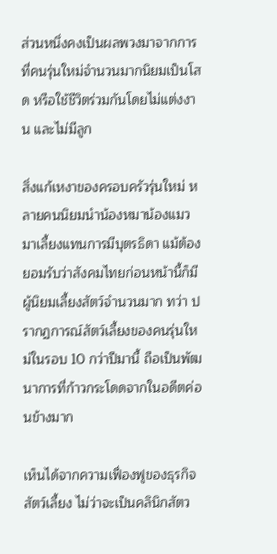ส่วนหนึ่งคงเป็นผลพวงมาจากการที่คนรุ่นใหม่จำนวนมากนิยมเป็นโสด หรือใช้ชีวิตร่วมกันโดยไม่แต่งงาน และไม่มีลูก

สิ่งแก้เหงาของครอบครัวรุ่นใหม่ หลายคนนิยมนำน้องหมาน้องแมวมาเลี้ยงแทนการมีบุตรธิดา แม้ต้องยอมรับว่าสังคมไทยก่อนหน้านี้ก็มีผู้นิยมเลี้ยงสัตว์จำนวนมาก ทว่า ปรากฏการณ์สัตว์เลี้ยงของคนรุ่นใหม่ในรอบ 10 กว่าปีมานี้ ถือเป็นพัฒนาการที่ก้าวกระโดดจากในอดีตค่อนข้างมาก

เห็นได้จากความเฟื่องฟูของธุรกิจสัตว์เลี้ยง ไม่ว่าจะเป็นคลินิกสัตว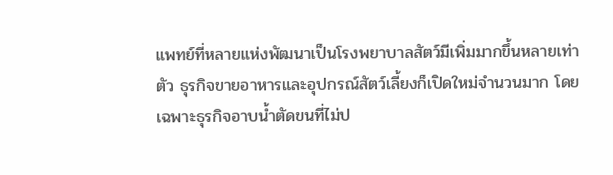แพทย์ที่หลายแห่งพัฒนาเป็นโรงพยาบาลสัตว์มีเพิ่มมากขึ้นหลายเท่าตัว ธุรกิจขายอาหารและอุปกรณ์สัตว์เลี้ยงก็เปิดใหม่จำนวนมาก โดยเฉพาะธุรกิจอาบน้ำตัดขนที่ไม่ป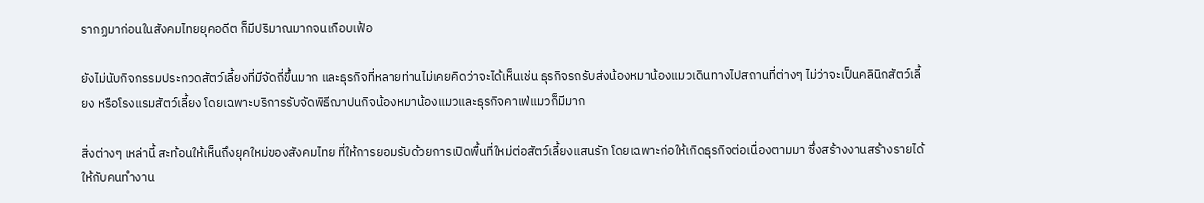รากฏมาก่อนในสังคมไทยยุคอดีต ก็มีปริมาณมากจนเกือบเฟ้อ

ยังไม่นับกิจกรรมประกวดสัตว์เลี้ยงที่มีจัดถี่ขึ้นมาก และธุรกิจที่หลายท่านไม่เคยคิดว่าจะได้เห็นเช่น ธุรกิจรถรับส่งน้องหมาน้องแมวเดินทางไปสถานที่ต่างๆ ไม่ว่าจะเป็นคลินิกสัตว์เลี้ยง หรือโรงแรมสัตว์เลี้ยง โดยเฉพาะบริการรับจัดพิธีฌาปนกิจน้องหมาน้องแมวและธุรกิจคาเฟ่แมวก็มีมาก

สิ่งต่างๆ เหล่านี้ สะท้อนให้เห็นถึงยุคใหม่ของสังคมไทย ที่ให้การยอมรับด้วยการเปิดพื้นที่ใหม่ต่อสัตว์เลี้ยงแสนรัก โดยเฉพาะก่อให้เกิดธุรกิจต่อเนื่องตามมา ซึ่งสร้างงานสร้างรายได้ให้กับคนทำงาน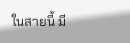ในสายนี้ มี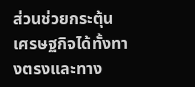ส่วนช่วยกระตุ้นเศรษฐกิจได้ทั้งทางตรงและทาง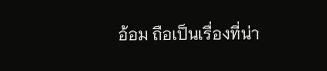อ้อม ถือเป็นเรื่องที่น่า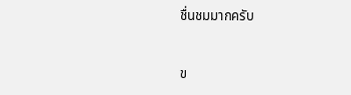ชื่นชมมากครับ


ข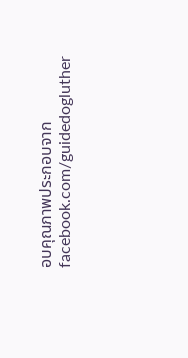อบคุณภาพประกอบจาก facebook.com/guidedogluther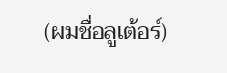(ผมชื่อลูเต้อร์)